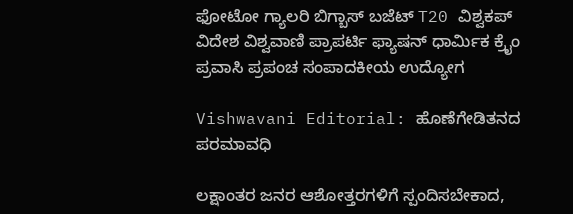ಫೋಟೋ ಗ್ಯಾಲರಿ ಬಿಗ್ಬಾಸ್ ಬಜೆಟ್ T20 ವಿಶ್ವಕಪ್ ವಿದೇಶ ವಿಶ್ವವಾಣಿ ಪ್ರಾಪರ್ಟಿ ಫ್ಯಾಷನ್ ಧಾರ್ಮಿಕ ಕ್ರೈಂ ಪ್ರವಾಸಿ ಪ್ರಪಂಚ ಸಂಪಾದಕೀಯ ಉದ್ಯೋಗ

Vishwavani Editorial: ಹೊಣೆಗೇಡಿತನದ ಪರಮಾವಧಿ

ಲಕ್ಷಾಂತರ ಜನರ ಆಶೋತ್ತರಗಳಿಗೆ ಸ್ಪಂದಿಸಬೇಕಾದ,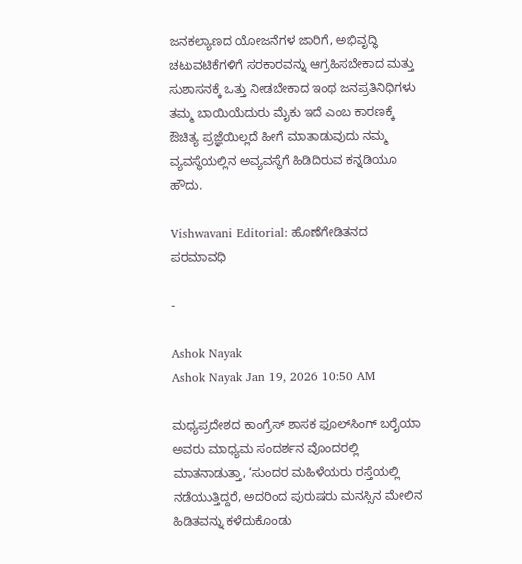ಜನಕಲ್ಯಾಣದ ಯೋಜನೆಗಳ ಜಾರಿಗೆ, ಅಭಿವೃದ್ಧಿ ಚಟುವಟಿಕೆಗಳಿಗೆ ಸರಕಾರವನ್ನು ಆಗ್ರಹಿಸಬೇಕಾದ ಮತ್ತು ಸುಶಾಸನಕ್ಕೆ ಒತ್ತು ನೀಡಬೇಕಾದ ಇಂಥ ಜನಪ್ರತಿನಿಧಿಗಳು ತಮ್ಮ ಬಾಯಿಯೆದುರು ಮೈಕು ಇದೆ ಎಂಬ ಕಾರಣಕ್ಕೆ ಔಚಿತ್ಯ ಪ್ರಜ್ಞೆಯಿಲ್ಲದೆ ಹೀಗೆ ಮಾತಾಡುವುದು ನಮ್ಮ ವ್ಯವಸ್ಥೆಯಲ್ಲಿನ ಅವ್ಯವಸ್ಥೆಗೆ ಹಿಡಿದಿರುವ ಕನ್ನಡಿಯೂ ಹೌದು.

Vishwavani Editorial: ಹೊಣೆಗೇಡಿತನದ ಪರಮಾವಧಿ

-

Ashok Nayak
Ashok Nayak Jan 19, 2026 10:50 AM

ಮಧ್ಯಪ್ರದೇಶದ ಕಾಂಗ್ರೆಸ್ ಶಾಸಕ ಫೂಲ್‌ಸಿಂಗ್ ಬರೈಯಾ ಅವರು ಮಾಧ್ಯಮ ಸಂದರ್ಶನ ವೊಂದರಲ್ಲಿ ಮಾತನಾಡುತ್ತಾ, ‘ಸುಂದರ ಮಹಿಳೆಯರು ರಸ್ತೆಯಲ್ಲಿ ನಡೆಯುತ್ತಿದ್ದರೆ, ಅದರಿಂದ ಪುರುಷರು ಮನಸ್ಸಿನ ಮೇಲಿನ ಹಿಡಿತವನ್ನು ಕಳೆದುಕೊಂಡು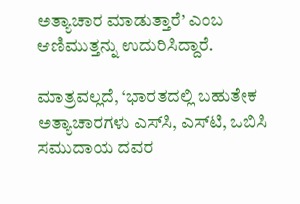ಅತ್ಯಾಚಾರ ಮಾಡುತ್ತಾರೆ’ ಎಂಬ ಆಣಿಮುತ್ತನ್ನು ಉದುರಿಸಿದ್ದಾರೆ.

ಮಾತ್ರವಲ್ಲದೆ, ‘ಭಾರತದಲ್ಲಿ ಬಹುತೇಕ ಅತ್ಯಾಚಾರಗಳು ಎಸ್‌ಸಿ, ಎಸ್‌ಟಿ, ಒಬಿಸಿ ಸಮುದಾಯ ದವರ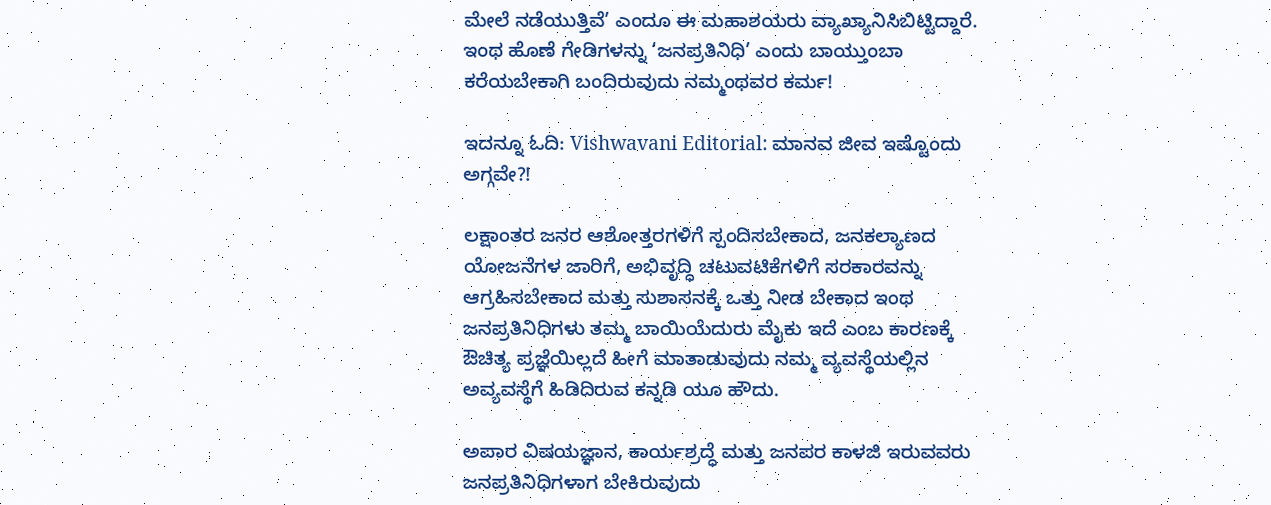ಮೇಲೆ ನಡೆಯುತ್ತಿವೆ’ ಎಂದೂ ಈ ಮಹಾಶಯರು ವ್ಯಾಖ್ಯಾನಿಸಿಬಿಟ್ಟಿದ್ದಾರೆ. ಇಂಥ ಹೊಣೆ ಗೇಡಿಗಳನ್ನು ‘ಜನಪ್ರತಿನಿಧಿ’ ಎಂದು ಬಾಯ್ತುಂಬಾ ಕರೆಯಬೇಕಾಗಿ ಬಂದಿರುವುದು ನಮ್ಮಂಥವರ ಕರ್ಮ!

ಇದನ್ನೂ ಓದಿ: Vishwavani Editorial: ಮಾನವ ಜೀವ ಇಷ್ಟೊಂದು ಅಗ್ಗವೇ?!

ಲಕ್ಷಾಂತರ ಜನರ ಆಶೋತ್ತರಗಳಿಗೆ ಸ್ಪಂದಿಸಬೇಕಾದ, ಜನಕಲ್ಯಾಣದ ಯೋಜನೆಗಳ ಜಾರಿಗೆ, ಅಭಿವೃದ್ಧಿ ಚಟುವಟಿಕೆಗಳಿಗೆ ಸರಕಾರವನ್ನು ಆಗ್ರಹಿಸಬೇಕಾದ ಮತ್ತು ಸುಶಾಸನಕ್ಕೆ ಒತ್ತು ನೀಡ ಬೇಕಾದ ಇಂಥ ಜನಪ್ರತಿನಿಧಿಗಳು ತಮ್ಮ ಬಾಯಿಯೆದುರು ಮೈಕು ಇದೆ ಎಂಬ ಕಾರಣಕ್ಕೆ ಔಚಿತ್ಯ ಪ್ರಜ್ಞೆಯಿಲ್ಲದೆ ಹೀಗೆ ಮಾತಾಡುವುದು ನಮ್ಮ ವ್ಯವಸ್ಥೆಯಲ್ಲಿನ ಅವ್ಯವಸ್ಥೆಗೆ ಹಿಡಿದಿರುವ ಕನ್ನಡಿ ಯೂ ಹೌದು.

ಅಪಾರ ವಿಷಯಜ್ಞಾನ, ಕಾರ್ಯಶ್ರದ್ಧೆ ಮತ್ತು ಜನಪರ ಕಾಳಜಿ ಇರುವವರು ಜನಪ್ರತಿನಿಧಿಗಳಾಗ ಬೇಕಿರುವುದು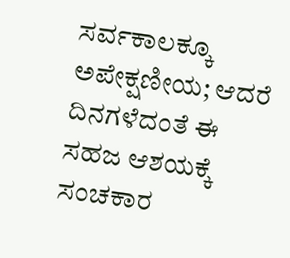ಸರ್ವಕಾಲಕ್ಕೂ ಅಪೇಕ್ಷಣೀಯ; ಆದರೆ ದಿನಗಳೆದಂತೆ ಈ ಸಹಜ ಆಶಯಕ್ಕೆ ಸಂಚಕಾರ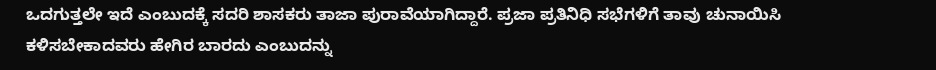ಒದಗುತ್ತಲೇ ಇದೆ ಎಂಬುದಕ್ಕೆ ಸದರಿ ಶಾಸಕರು ತಾಜಾ ಪುರಾವೆಯಾಗಿದ್ದಾರೆ. ಪ್ರಜಾ ಪ್ರತಿನಿಧಿ ಸಭೆಗಳಿಗೆ ತಾವು ಚುನಾಯಿಸಿ ಕಳಿಸಬೇಕಾದವರು ಹೇಗಿರ ಬಾರದು ಎಂಬುದನ್ನು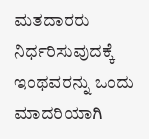ಮತದಾರರು ನಿರ್ಧರಿಸುವುದಕ್ಕೆ ಇಂಥವರನ್ನು ಒಂದು ಮಾದರಿಯಾಗಿ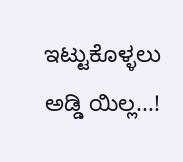ಇಟ್ಟುಕೊಳ್ಳಲು ಅಡ್ಡಿ ಯಿಲ್ಲ...!